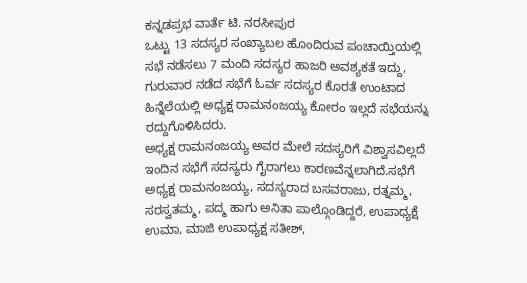ಕನ್ನಡಪ್ರಭ ವಾರ್ತೆ ಟಿ. ನರಸೀಪುರ
ಒಟ್ಟು 13 ಸದಸ್ಯರ ಸಂಖ್ಯಾಬಲ ಹೊಂದಿರುವ ಪಂಚಾಯ್ತಿಯಲ್ಲಿ ಸಭೆ ನಡೆಸಲು 7 ಮಂದಿ ಸದಸ್ಯರ ಹಾಜರಿ ಅವಶ್ಯಕತೆ ಇದ್ದು, ಗುರುವಾರ ನಡೆದ ಸಭೆಗೆ ಓರ್ವ ಸದಸ್ಯರ ಕೊರತೆ ಉಂಟಾದ ಹಿನ್ನೆಲೆಯಲ್ಲಿ ಅಧ್ಯಕ್ಷ ರಾಮನಂಜಯ್ಯ ಕೋರಂ ಇಲ್ಲದೆ ಸಭೆಯನ್ನು ರದ್ದುಗೊಳಿಸಿದರು.
ಅಧ್ಯಕ್ಷ ರಾಮನಂಜಯ್ಯ ಅವರ ಮೇಲೆ ಸದಸ್ಯರಿಗೆ ವಿಶ್ವಾಸವಿಲ್ಲದೆ ಇಂದಿನ ಸಭೆಗೆ ಸದಸ್ಯರು ಗೈರಾಗಲು ಕಾರಣವೆನ್ನಲಾಗಿದೆ.ಸಭೆಗೆ ಅಧ್ಯಕ್ಷ ರಾಮನಂಜಯ್ಯ, ಸದಸ್ಯರಾದ ಬಸವರಾಜು, ರತ್ನಮ್ಮ, ಸರಸ್ವತಮ್ಮ, ಪದ್ಮ ಹಾಗು ಅನಿತಾ ಪಾಲ್ಗೊಂಡಿದ್ದರೆ, ಉಪಾಧ್ಯಕ್ಷೆ ಉಮಾ, ಮಾಜಿ ಉಪಾಧ್ಯಕ್ಷ ಸತೀಶ್,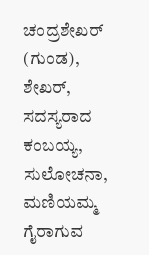ಚಂದ್ರಶೇಖರ್ (ಗುಂಡ), ಶೇಖರ್, ಸದಸ್ಯರಾದ ಕಂಬಯ್ಯ, ಸುಲೋಚನಾ, ಮಣಿಯಮ್ಮ ಗೈರಾಗುವ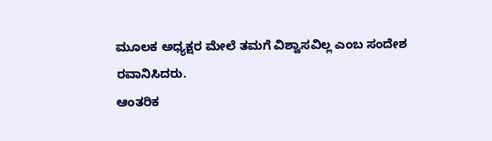ಮೂಲಕ ಅಧ್ಯಕ್ಷರ ಮೇಲೆ ತಮಗೆ ವಿಶ್ವಾಸವಿಲ್ಲ ಎಂಬ ಸಂದೇಶ ರವಾನಿಸಿದರು.
ಆಂತರಿಕ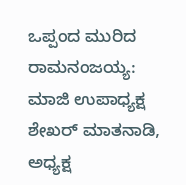ಒಪ್ಪಂದ ಮುರಿದ ರಾಮನಂಜಯ್ಯ:
ಮಾಜಿ ಉಪಾಧ್ಯಕ್ಷ ಶೇಖರ್ ಮಾತನಾಡಿ, ಅಧ್ಯಕ್ಷ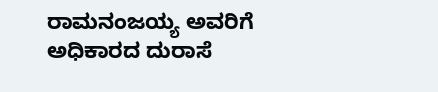ರಾಮನಂಜಯ್ಯ ಅವರಿಗೆ ಅಧಿಕಾರದ ದುರಾಸೆ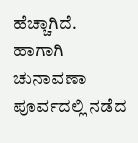ಹೆಚ್ಚಾಗಿದೆ. ಹಾಗಾಗಿ ಚುನಾವಣಾ ಪೂರ್ವದಲ್ಲಿ ನಡೆದ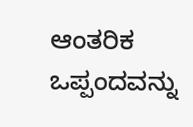ಆಂತರಿಕ ಒಪ್ಪಂದವನ್ನು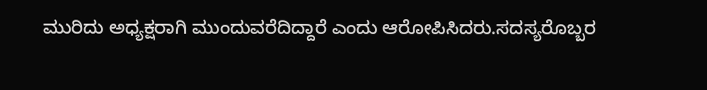ಮುರಿದು ಅಧ್ಯಕ್ಷರಾಗಿ ಮುಂದುವರೆದಿದ್ದಾರೆ ಎಂದು ಆರೋಪಿಸಿದರು.ಸದಸ್ಯರೊಬ್ಬರ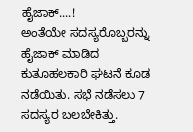ಹೈಜಾಕ್....!
ಅಂತೆಯೇ ಸದಸ್ಯರೊಬ್ಬರನ್ನು ಹೈಜಾಕ್ ಮಾಡಿದ ಕುತೂಹಲಕಾರಿ ಘಟನೆ ಕೂಡ ನಡೆಯಿತು. ಸಭೆ ನಡೆಸಲು 7 ಸದಸ್ಯರ ಬಲಬೇಕಿತ್ತು.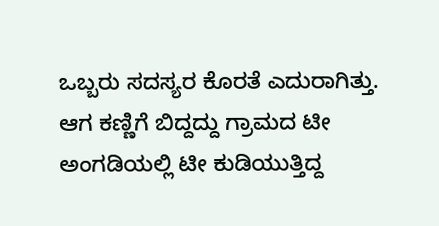ಒಬ್ಬರು ಸದಸ್ಯರ ಕೊರತೆ ಎದುರಾಗಿತ್ತು. ಆಗ ಕಣ್ಣಿಗೆ ಬಿದ್ದದ್ದು ಗ್ರಾಮದ ಟೀ ಅಂಗಡಿಯಲ್ಲಿ ಟೀ ಕುಡಿಯುತ್ತಿದ್ದ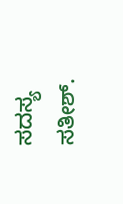ಸದಸ್ಯ ಸತೀಶ್.